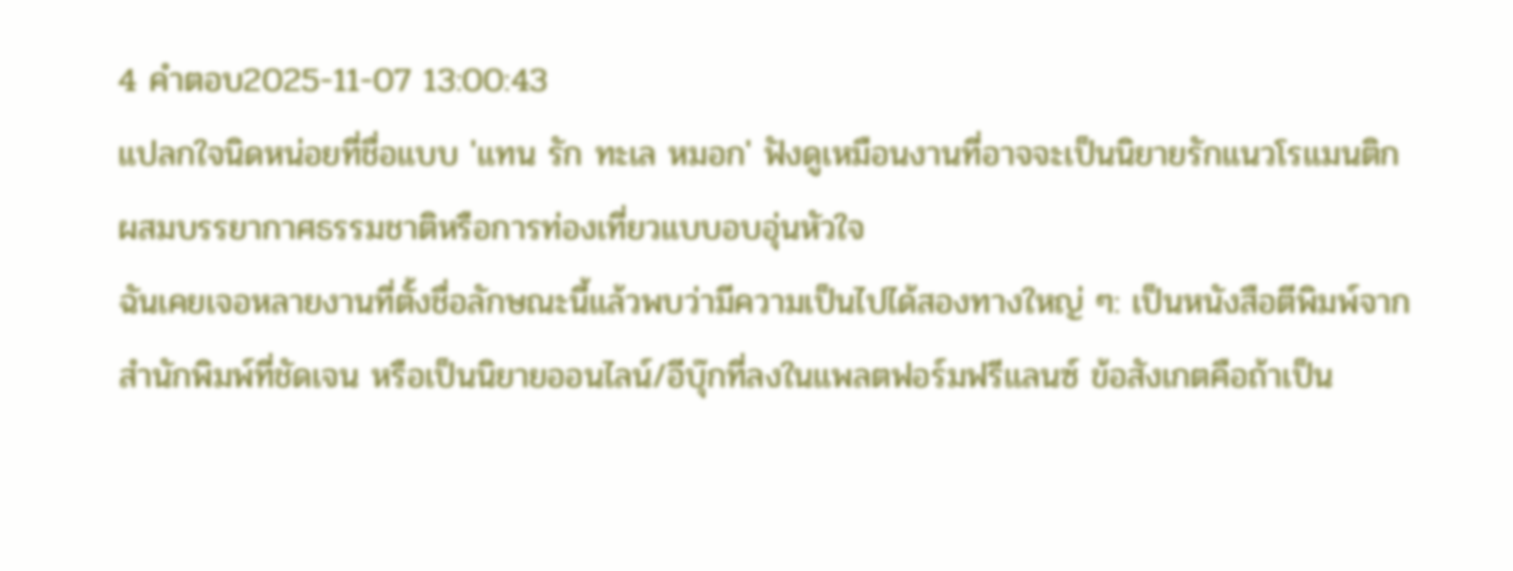4 คำตอบ2025-11-07 13:00:43
แปลกใจนิดหน่อยที่ชื่อแบบ 'แทน รัก ทะเล หมอก' ฟังดูเหมือนงานที่อาจจะเป็นนิยายรักแนวโรแมนติกผสมบรรยากาศธรรมชาติหรือการท่องเที่ยวแบบอบอุ่นหัวใจ
ฉันเคยเจอหลายงานที่ตั้งชื่อลักษณะนี้แล้วพบว่ามีความเป็นไปได้สองทางใหญ่ ๆ: เป็นหนังสือตีพิมพ์จากสำนักพิมพ์ที่ชัดเจน หรือเป็นนิยายออนไลน์/อีบุ๊กที่ลงในแพลตฟอร์มฟรีแลนซ์ ข้อสังเกตคือถ้าเป็น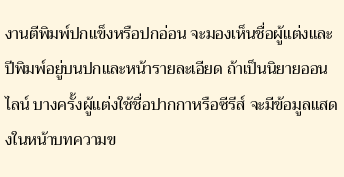งานตีพิมพ์ปกแข็งหรือปกอ่อน จะมองเห็นชื่อผู้แต่งและปีพิมพ์อยู่บนปกและหน้ารายละเอียด ถ้าเป็นนิยายออนไลน์ บางครั้งผู้แต่งใช้ชื่อปากกาหรือซีรีส์ จะมีข้อมูลแสดงในหน้าบทความข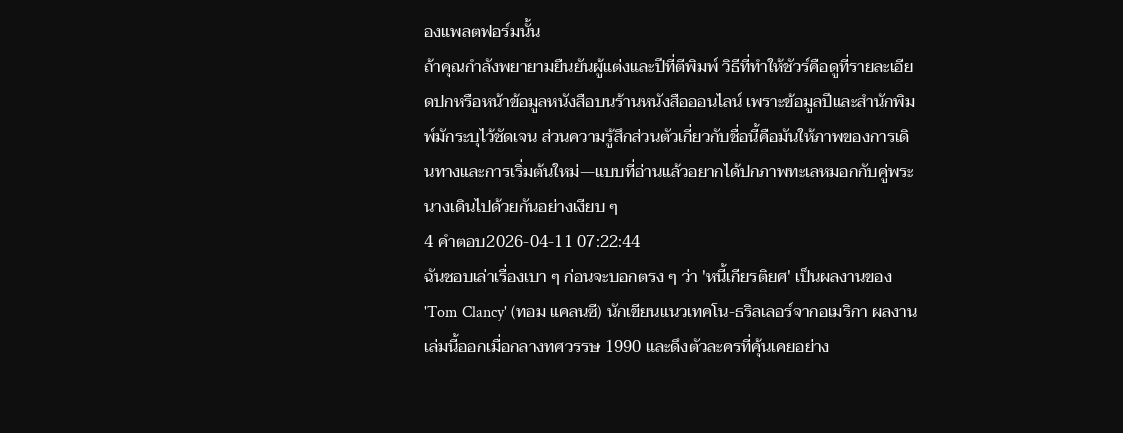องแพลตฟอร์มนั้น
ถ้าคุณกำลังพยายามยืนยันผู้แต่งและปีที่ตีพิมพ์ วิธีที่ทำให้ชัวร์คือดูที่รายละเอียดปกหรือหน้าข้อมูลหนังสือบนร้านหนังสือออนไลน์ เพราะข้อมูลปีและสำนักพิมพ์มักระบุไว้ชัดเจน ส่วนความรู้สึกส่วนตัวเกี่ยวกับชื่อนี้คือมันให้ภาพของการเดินทางและการเริ่มต้นใหม่—แบบที่อ่านแล้วอยากได้ปกภาพทะเลหมอกกับคู่พระนางเดินไปด้วยกันอย่างเงียบ ๆ
4 คำตอบ2026-04-11 07:22:44
ฉันชอบเล่าเรื่องเบา ๆ ก่อนจะบอกตรง ๆ ว่า 'หนี้เกียรติยศ' เป็นผลงานของ 'Tom Clancy' (ทอม แคลนซี) นักเขียนแนวเทคโน-ธริลเลอร์จากอเมริกา ผลงานเล่มนี้ออกเมื่อกลางทศวรรษ 1990 และดึงตัวละครที่คุ้นเคยอย่าง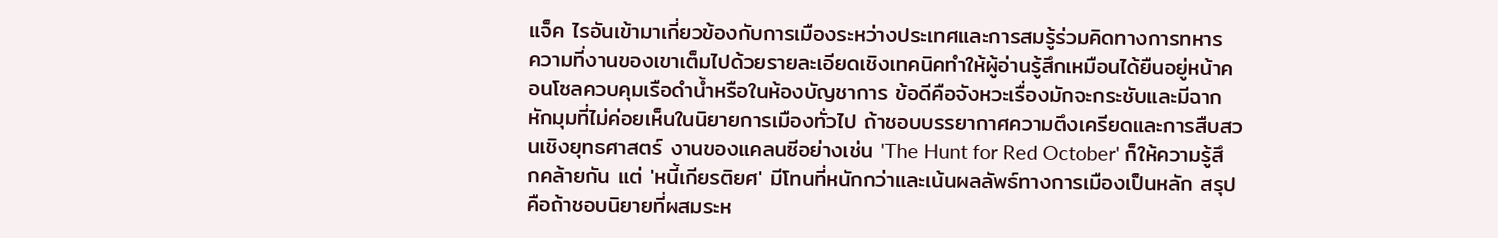แจ็ค ไรอันเข้ามาเกี่ยวข้องกับการเมืองระหว่างประเทศและการสมรู้ร่วมคิดทางการทหาร
ความที่งานของเขาเต็มไปด้วยรายละเอียดเชิงเทคนิคทำให้ผู้อ่านรู้สึกเหมือนได้ยืนอยู่หน้าคอนโซลควบคุมเรือดำน้ำหรือในห้องบัญชาการ ข้อดีคือจังหวะเรื่องมักจะกระชับและมีฉากหักมุมที่ไม่ค่อยเห็นในนิยายการเมืองทั่วไป ถ้าชอบบรรยากาศความตึงเครียดและการสืบสวนเชิงยุทธศาสตร์ งานของแคลนซีอย่างเช่น 'The Hunt for Red October' ก็ให้ความรู้สึกคล้ายกัน แต่ 'หนี้เกียรติยศ' มีโทนที่หนักกว่าและเน้นผลลัพธ์ทางการเมืองเป็นหลัก สรุปคือถ้าชอบนิยายที่ผสมระห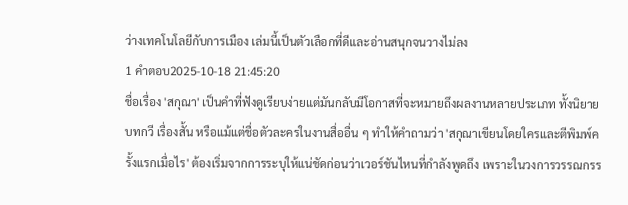ว่างเทคโนโลยีกับการเมือง เล่มนี้เป็นตัวเลือกที่ดีและอ่านสนุกจนวางไม่ลง
1 คำตอบ2025-10-18 21:45:20
ชื่อเรื่อง 'สกุณา' เป็นคำที่ฟังดูเรียบง่ายแต่มันกลับมีโอกาสที่จะหมายถึงผลงานหลายประเภท ทั้งนิยาย บทกวี เรื่องสั้น หรือแม้แต่ชื่อตัวละครในงานสื่ออื่น ๆ ทำให้คำถามว่า 'สกุณาเขียนโดยใครและตีพิมพ์ครั้งแรกเมื่อไร' ต้องเริ่มจากการระบุให้แน่ชัดก่อนว่าเวอร์ชันไหนที่กำลังพูดถึง เพราะในวงการวรรณกรร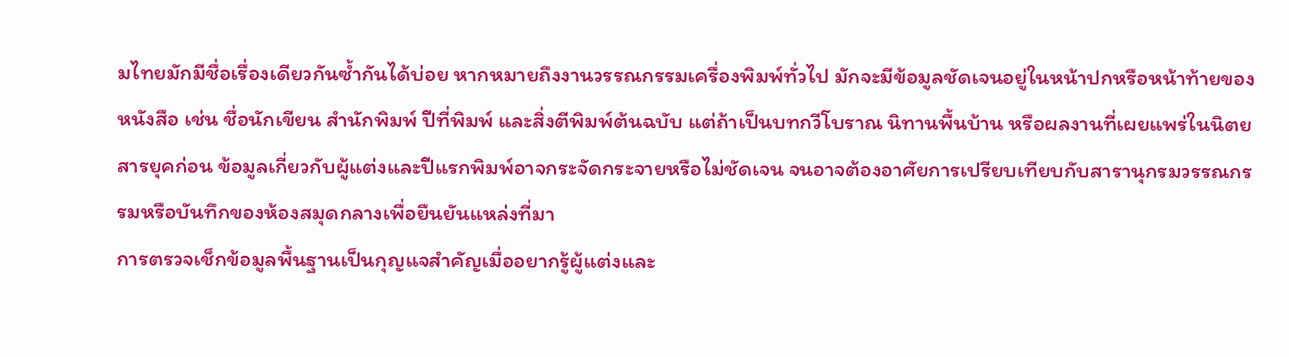มไทยมักมีชื่อเรื่องเดียวกันซ้ำกันได้บ่อย หากหมายถึงงานวรรณกรรมเครื่องพิมพ์ทั่วไป มักจะมีข้อมูลชัดเจนอยู่ในหน้าปกหรือหน้าท้ายของหนังสือ เช่น ชื่อนักเขียน สำนักพิมพ์ ปีที่พิมพ์ และสิ่งตีพิมพ์ต้นฉบับ แต่ถ้าเป็นบทกวีโบราณ นิทานพื้นบ้าน หรือผลงานที่เผยแพร่ในนิตยสารยุคก่อน ข้อมูลเกี่ยวกับผู้แต่งและปีแรกพิมพ์อาจกระจัดกระจายหรือไม่ชัดเจน จนอาจต้องอาศัยการเปรียบเทียบกับสารานุกรมวรรณกรรมหรือบันทึกของห้องสมุดกลางเพื่อยืนยันแหล่งที่มา
การตรวจเช็กข้อมูลพื้นฐานเป็นกุญแจสำคัญเมื่ออยากรู้ผู้แต่งและ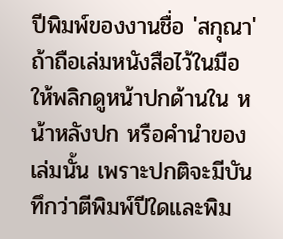ปีพิมพ์ของงานชื่อ 'สกุณา' ถ้าถือเล่มหนังสือไว้ในมือ ให้พลิกดูหน้าปกด้านใน หน้าหลังปก หรือคำนำของเล่มนั้น เพราะปกติจะมีบันทึกว่าตีพิมพ์ปีใดและพิม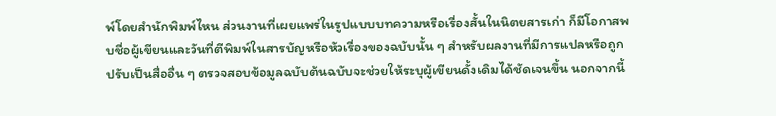พ์โดยสำนักพิมพ์ไหน ส่วนงานที่เผยแพร่ในรูปแบบบทความหรือเรื่องสั้นในนิตยสารเก่า ก็มีโอกาสพบชื่อผู้เขียนและวันที่ตีพิมพ์ในสารบัญหรือหัวเรื่องของฉบับนั้น ๆ สำหรับผลงานที่มีการแปลหรือถูกปรับเป็นสื่ออื่น ๆ ตรวจสอบข้อมูลฉบับต้นฉบับจะช่วยให้ระบุผู้เขียนดั้งเดิมได้ชัดเจนขึ้น นอกจากนี้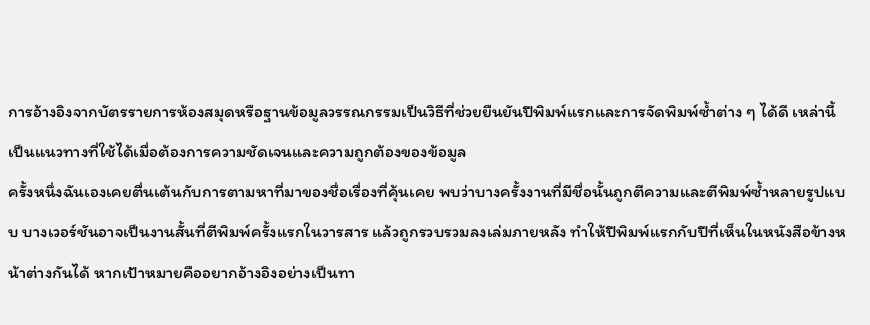การอ้างอิงจากบัตรรายการห้องสมุดหรือฐานข้อมูลวรรณกรรมเป็นวิธีที่ช่วยยืนยันปีพิมพ์แรกและการจัดพิมพ์ซ้ำต่าง ๆ ได้ดี เหล่านี้เป็นแนวทางที่ใช้ได้เมื่อต้องการความชัดเจนและความถูกต้องของข้อมูล
ครั้งหนึ่งฉันเองเคยตื่นเต้นกับการตามหาที่มาของชื่อเรื่องที่คุ้นเคย พบว่าบางครั้งงานที่มีชื่อนั้นถูกตีความและตีพิมพ์ซ้ำหลายรูปแบบ บางเวอร์ชันอาจเป็นงานสั้นที่ตีพิมพ์ครั้งแรกในวารสาร แล้วถูกรวบรวมลงเล่มภายหลัง ทำให้ปีพิมพ์แรกกับปีที่เห็นในหนังสือข้างหน้าต่างกันได้ หากเป้าหมายคืออยากอ้างอิงอย่างเป็นทา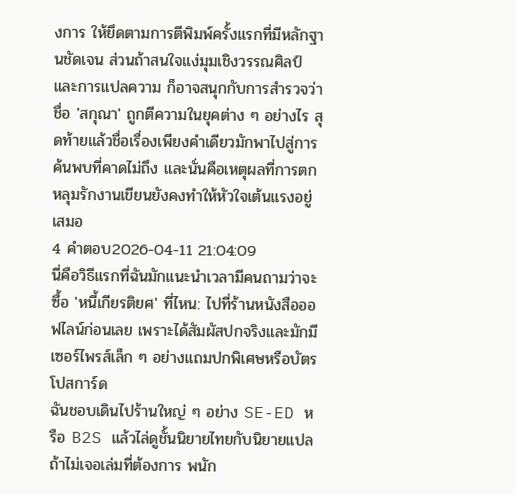งการ ให้ยึดตามการตีพิมพ์ครั้งแรกที่มีหลักฐานชัดเจน ส่วนถ้าสนใจแง่มุมเชิงวรรณศิลป์และการแปลความ ก็อาจสนุกกับการสำรวจว่าชื่อ 'สกุณา' ถูกตีความในยุคต่าง ๆ อย่างไร สุดท้ายแล้วชื่อเรื่องเพียงคำเดียวมักพาไปสู่การค้นพบที่คาดไม่ถึง และนั่นคือเหตุผลที่การตกหลุมรักงานเขียนยังคงทำให้หัวใจเต้นแรงอยู่เสมอ
4 คำตอบ2026-04-11 21:04:09
นี่คือวิธีแรกที่ฉันมักแนะนำเวลามีคนถามว่าจะซื้อ 'หนี้เกียรติยศ' ที่ไหน: ไปที่ร้านหนังสือออฟไลน์ก่อนเลย เพราะได้สัมผัสปกจริงและมักมีเซอร์ไพรส์เล็ก ๆ อย่างแถมปกพิเศษหรือบัตรโปสการ์ด
ฉันชอบเดินไปร้านใหญ่ ๆ อย่าง SE-ED หรือ B2S แล้วไล่ดูชั้นนิยายไทยกับนิยายแปล ถ้าไม่เจอเล่มที่ต้องการ พนัก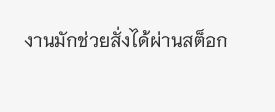งานมักช่วยสั่งได้ผ่านสต็อก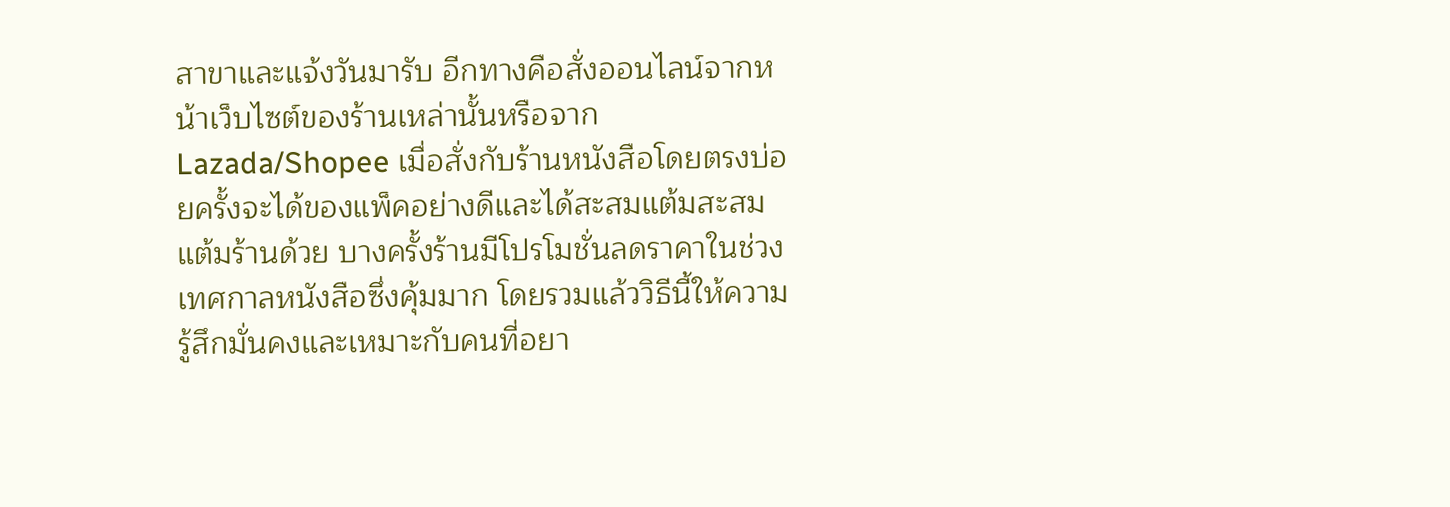สาขาและแจ้งวันมารับ อีกทางคือสั่งออนไลน์จากหน้าเว็บไซต์ของร้านเหล่านั้นหรือจาก Lazada/Shopee เมื่อสั่งกับร้านหนังสือโดยตรงบ่อยครั้งจะได้ของแพ็คอย่างดีและได้สะสมแต้มสะสมแต้มร้านด้วย บางครั้งร้านมีโปรโมชั่นลดราคาในช่วงเทศกาลหนังสือซึ่งคุ้มมาก โดยรวมแล้ววิธีนี้ให้ความรู้สึกมั่นคงและเหมาะกับคนที่อยา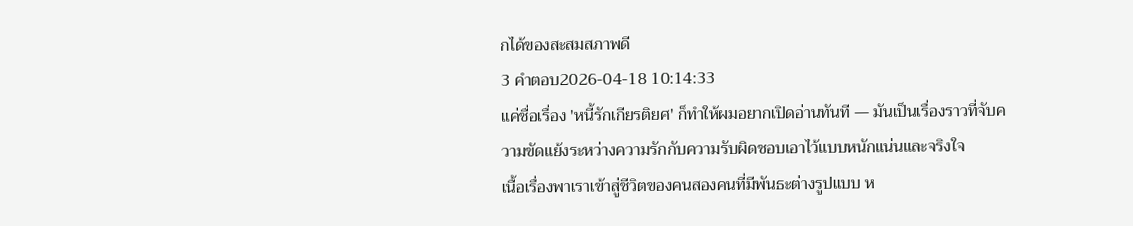กได้ของสะสมสภาพดี
3 คำตอบ2026-04-18 10:14:33
แค่ชื่อเรื่อง 'หนี้รักเกียรติยศ' ก็ทำให้ผมอยากเปิดอ่านทันที — มันเป็นเรื่องราวที่จับความขัดแย้งระหว่างความรักกับความรับผิดชอบเอาไว้แบบหนักแน่นและจริงใจ
เนื้อเรื่องพาเราเข้าสู่ชีวิตของคนสองคนที่มีพันธะต่างรูปแบบ ห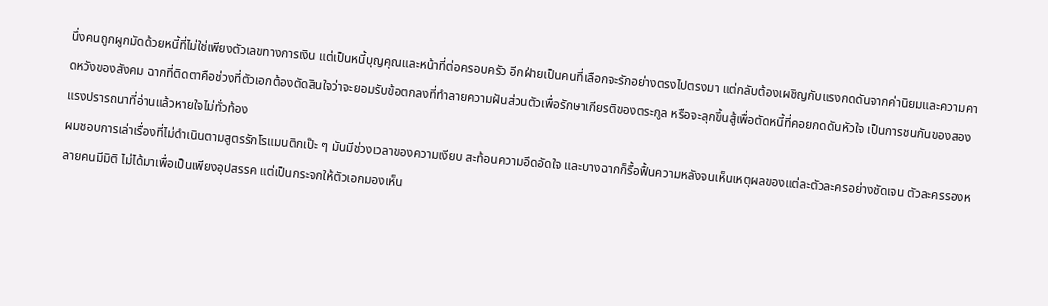นึ่งคนถูกผูกมัดด้วยหนี้ที่ไม่ใช่เพียงตัวเลขทางการเงิน แต่เป็นหนี้บุญคุณและหน้าที่ต่อครอบครัว อีกฝ่ายเป็นคนที่เลือกจะรักอย่างตรงไปตรงมา แต่กลับต้องเผชิญกับแรงกดดันจากค่านิยมและความคาดหวังของสังคม ฉากที่ติดตาคือช่วงที่ตัวเอกต้องตัดสินใจว่าจะยอมรับข้อตกลงที่ทำลายความฝันส่วนตัวเพื่อรักษาเกียรติของตระกูล หรือจะลุกขึ้นสู้เพื่อตัดหนี้ที่คอยกดดันหัวใจ เป็นการชนกันของสองแรงปรารถนาที่อ่านแล้วหายใจไม่ทั่วท้อง
ผมชอบการเล่าเรื่องที่ไม่ดำเนินตามสูตรรักโรแมนติกเป๊ะ ๆ มันมีช่วงเวลาของความเงียบ สะท้อนความอึดอัดใจ และบางฉากก็รื้อฟื้นความหลังจนเห็นเหตุผลของแต่ละตัวละครอย่างชัดเจน ตัวละครรองหลายคนมีมิติ ไม่ได้มาเพื่อเป็นเพียงอุปสรรค แต่เป็นกระจกให้ตัวเอกมองเห็น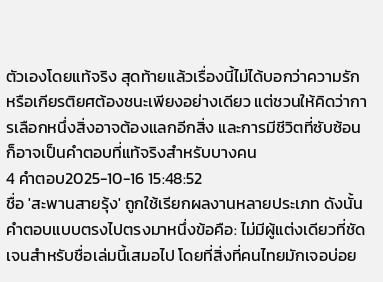ตัวเองโดยแท้จริง สุดท้ายแล้วเรื่องนี้ไม่ได้บอกว่าความรักหรือเกียรติยศต้องชนะเพียงอย่างเดียว แต่ชวนให้คิดว่าการเลือกหนึ่งสิ่งอาจต้องแลกอีกสิ่ง และการมีชีวิตที่ซับซ้อนก็อาจเป็นคำตอบที่แท้จริงสำหรับบางคน
4 คำตอบ2025-10-16 15:48:52
ชื่อ 'สะพานสายรุ้ง' ถูกใช้เรียกผลงานหลายประเภท ดังนั้นคำตอบแบบตรงไปตรงมาหนึ่งข้อคือ: ไม่มีผู้แต่งเดียวที่ชัดเจนสำหรับชื่อเล่มนี้เสมอไป โดยที่สิ่งที่คนไทยมักเจอบ่อย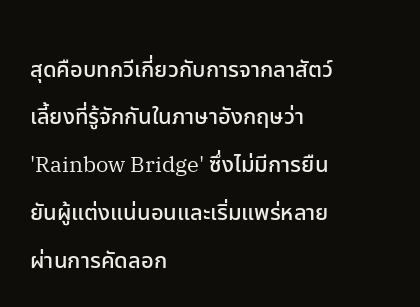สุดคือบทกวีเกี่ยวกับการจากลาสัตว์เลี้ยงที่รู้จักกันในภาษาอังกฤษว่า 'Rainbow Bridge' ซึ่งไม่มีการยืนยันผู้แต่งแน่นอนและเริ่มแพร่หลายผ่านการคัดลอก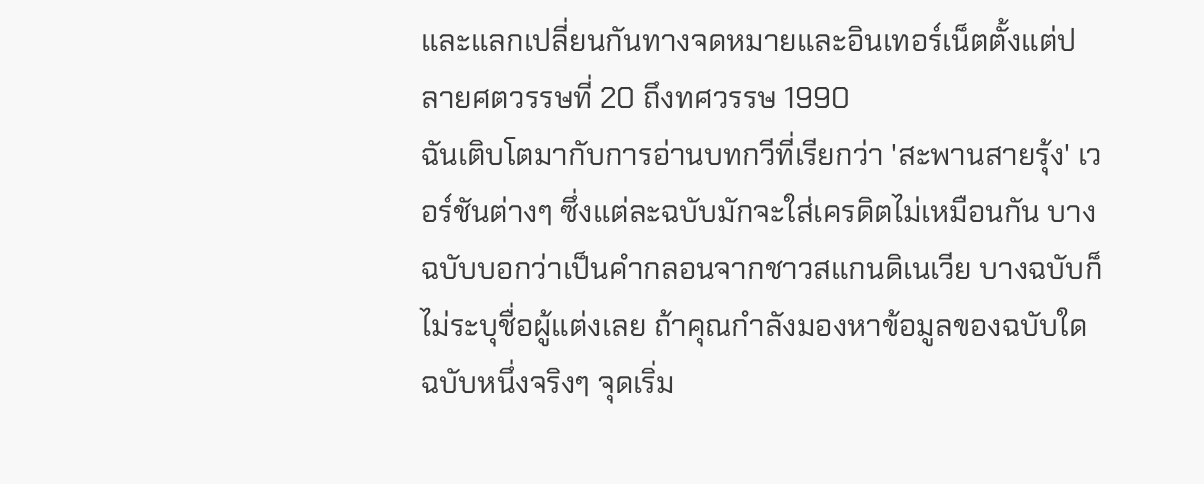และแลกเปลี่ยนกันทางจดหมายและอินเทอร์เน็ตตั้งแต่ปลายศตวรรษที่ 20 ถึงทศวรรษ 1990
ฉันเติบโตมากับการอ่านบทกวีที่เรียกว่า 'สะพานสายรุ้ง' เวอร์ชันต่างๆ ซึ่งแต่ละฉบับมักจะใส่เครดิตไม่เหมือนกัน บางฉบับบอกว่าเป็นคำกลอนจากชาวสแกนดิเนเวีย บางฉบับก็ไม่ระบุชื่อผู้แต่งเลย ถ้าคุณกำลังมองหาข้อมูลของฉบับใดฉบับหนึ่งจริงๆ จุดเริ่ม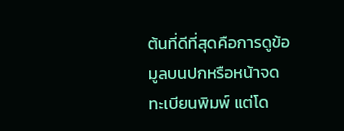ต้นที่ดีที่สุดคือการดูข้อมูลบนปกหรือหน้าจดทะเบียนพิมพ์ แต่โด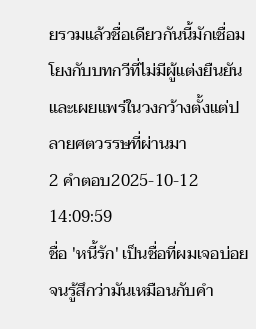ยรวมแล้วชื่อเดียวกันนี้มักเชื่อมโยงกับบทกวีที่ไม่มีผู้แต่งยืนยันและเผยแพร่ในวงกว้างตั้งแต่ปลายศตวรรษที่ผ่านมา
2 คำตอบ2025-10-12 14:09:59
ชื่อ 'หนี้รัก' เป็นชื่อที่ผมเจอบ่อยจนรู้สึกว่ามันเหมือนกับคำ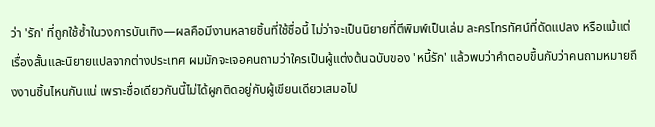ว่า 'รัก' ที่ถูกใช้ซ้ำในวงการบันเทิง—ผลคือมีงานหลายชิ้นที่ใช้ชื่อนี้ ไม่ว่าจะเป็นนิยายที่ตีพิมพ์เป็นเล่ม ละครโทรทัศน์ที่ดัดแปลง หรือแม้แต่เรื่องสั้นและนิยายแปลจากต่างประเทศ ผมมักจะเจอคนถามว่าใครเป็นผู้แต่งต้นฉบับของ 'หนี้รัก' แล้วพบว่าคำตอบขึ้นกับว่าคนถามหมายถึงงานชิ้นไหนกันแน่ เพราะชื่อเดียวกันนี้ไม่ได้ผูกติดอยู่กับผู้เขียนเดียวเสมอไป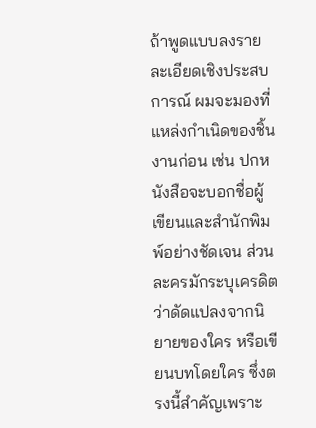ถ้าพูดแบบลงรายละเอียดเชิงประสบการณ์ ผมจะมองที่แหล่งกำเนิดของชิ้นงานก่อน เช่น ปกหนังสือจะบอกชื่อผู้เขียนและสำนักพิมพ์อย่างชัดเจน ส่วนละครมักระบุเครดิตว่าดัดแปลงจากนิยายของใคร หรือเขียนบทโดยใคร ซึ่งตรงนี้สำคัญเพราะ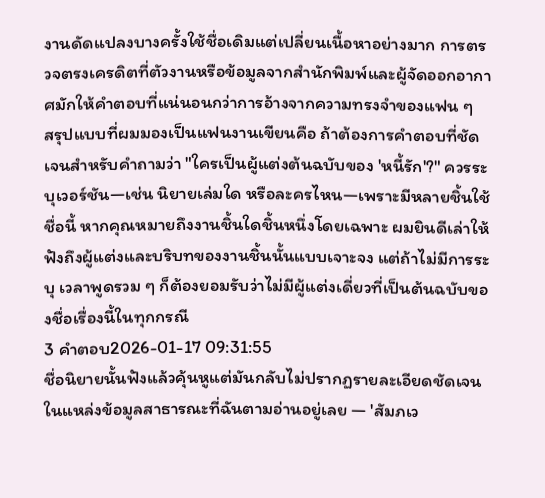งานดัดแปลงบางครั้งใช้ชื่อเดิมแต่เปลี่ยนเนื้อหาอย่างมาก การตรวจตรงเครดิตที่ตัวงานหรือข้อมูลจากสำนักพิมพ์และผู้จัดออกอากาศมักให้คำตอบที่แน่นอนกว่าการอ้างจากความทรงจำของแฟน ๆ
สรุปแบบที่ผมมองเป็นแฟนงานเขียนคือ ถ้าต้องการคำตอบที่ชัดเจนสำหรับคำถามว่า "ใครเป็นผู้แต่งต้นฉบับของ 'หนี้รัก'?" ควรระบุเวอร์ชัน—เช่น นิยายเล่มใด หรือละครไหน—เพราะมีหลายชิ้นใช้ชื่อนี้ หากคุณหมายถึงงานชิ้นใดชิ้นหนึ่งโดยเฉพาะ ผมยินดีเล่าให้ฟังถึงผู้แต่งและบริบทของงานชิ้นนั้นแบบเจาะจง แต่ถ้าไม่มีการระบุ เวลาพูดรวม ๆ ก็ต้องยอมรับว่าไม่มีผู้แต่งเดี่ยวที่เป็นต้นฉบับของชื่อเรื่องนี้ในทุกกรณี
3 คำตอบ2026-01-17 09:31:55
ชื่อนิยายนั้นฟังแล้วคุ้นหูแต่มันกลับไม่ปรากฏรายละเอียดชัดเจนในแหล่งข้อมูลสาธารณะที่ฉันตามอ่านอยู่เลย — 'สัมภเว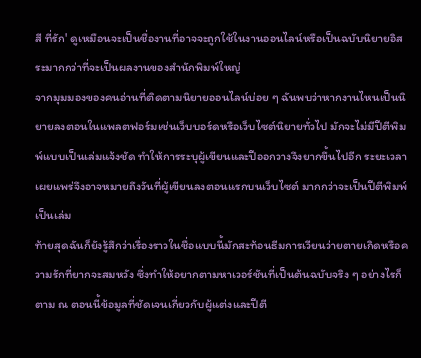สี ที่รัก' ดูเหมือนจะเป็นชื่องานที่อาจจะถูกใช้ในงานออนไลน์หรือเป็นฉบับนิยายอิสระมากกว่าที่จะเป็นผลงานของสำนักพิมพ์ใหญ่
จากมุมมองของคนอ่านที่ติดตามนิยายออนไลน์บ่อย ๆ ฉันพบว่าหากงานไหนเป็นนิยายลงตอนในแพลตฟอร์มเช่นเว็บบอร์ดหรือเว็บไซต์นิยายทั่วไป มักจะไม่มีปีตีพิมพ์แบบเป็นเล่มแจ้งชัด ทำให้การระบุผู้เขียนและปีออกวางจึงยากขึ้นไปอีก ระยะเวลาเผยแพร่จึงอาจหมายถึงวันที่ผู้เขียนลงตอนแรกบนเว็บไซต์ มากกว่าจะเป็นปีตีพิมพ์เป็นเล่ม
ท้ายสุดฉันก็ยังรู้สึกว่าเรื่องราวในชื่อแบบนี้มักสะท้อนธีมการเวียนว่ายตายเกิดหรือความรักที่ยากจะสมหวัง ซึ่งทำให้อยากตามหาเวอร์ชันที่เป็นต้นฉบับจริง ๆ อย่างไรก็ตาม ณ ตอนนี้ข้อมูลที่ชัดเจนเกี่ยวกับผู้แต่งและปีตี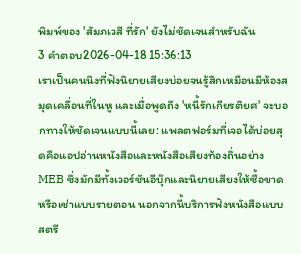พิมพ์ของ 'สัมภเวสี ที่รัก' ยังไม่ชัดเจนสำหรับฉัน
3 คำตอบ2026-04-18 15:36:13
เราเป็นคนนึงที่ฟังนิยายเสียงบ่อยจนรู้สึกเหมือนมีห้องสมุดเคลื่อนที่ในหู และเมื่อพูดถึง 'หนี้รักเกียรติยศ' จะบอกทางให้ชัดเจนแบบนี้เลย: แพลตฟอร์มที่เจอได้บ่อยสุดคือแอปอ่านหนังสือและหนังสือเสียงท้องถิ่นอย่าง MEB ซึ่งมักมีทั้งเวอร์ชันอีบุ๊กและนิยายเสียงให้ซื้อขาดหรือเช่าแบบรายตอน นอกจากนี้บริการฟังหนังสือแบบสตรี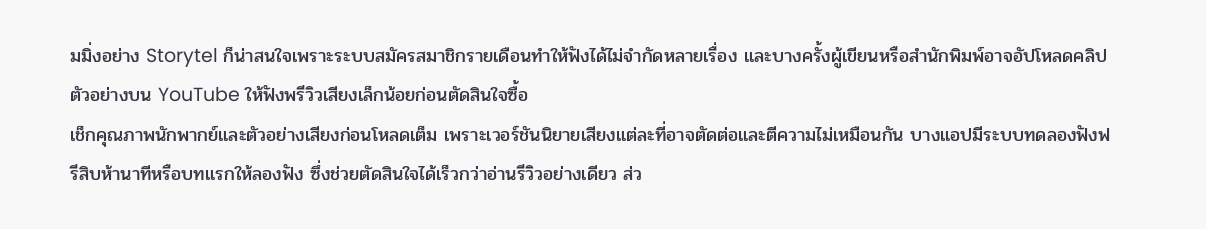มมิ่งอย่าง Storytel ก็น่าสนใจเพราะระบบสมัครสมาชิกรายเดือนทำให้ฟังได้ไม่จำกัดหลายเรื่อง และบางครั้งผู้เขียนหรือสำนักพิมพ์อาจอัปโหลดคลิปตัวอย่างบน YouTube ให้ฟังพรีวิวเสียงเล็กน้อยก่อนตัดสินใจซื้อ
เช็กคุณภาพนักพากย์และตัวอย่างเสียงก่อนโหลดเต็ม เพราะเวอร์ชันนิยายเสียงแต่ละที่อาจตัดต่อและตีความไม่เหมือนกัน บางแอปมีระบบทดลองฟังฟรีสิบห้านาทีหรือบทแรกให้ลองฟัง ซึ่งช่วยตัดสินใจได้เร็วกว่าอ่านรีวิวอย่างเดียว ส่ว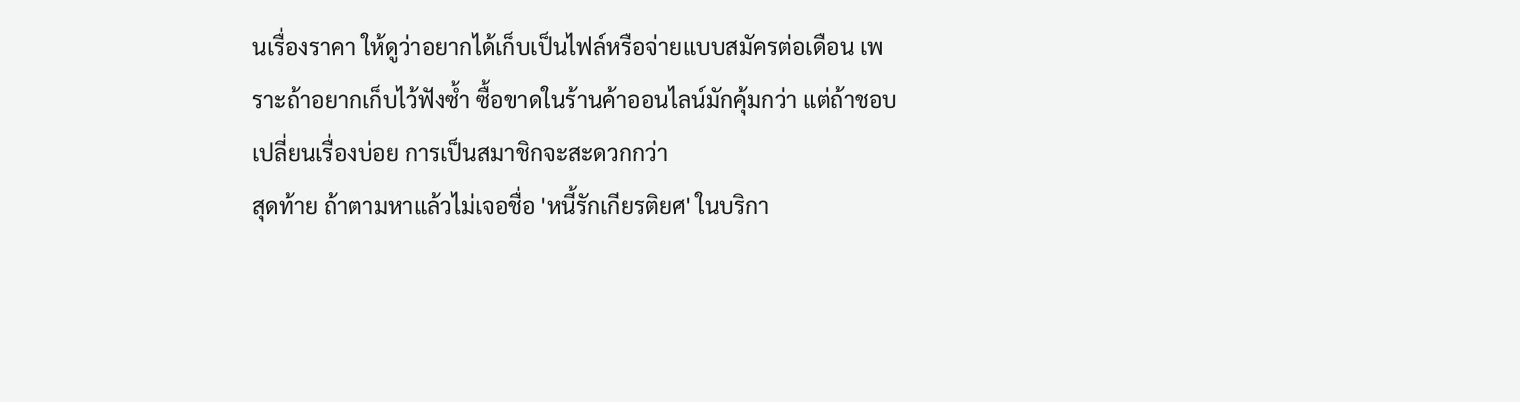นเรื่องราคา ให้ดูว่าอยากได้เก็บเป็นไฟล์หรือจ่ายแบบสมัครต่อเดือน เพราะถ้าอยากเก็บไว้ฟังซ้ำ ซื้อขาดในร้านค้าออนไลน์มักคุ้มกว่า แต่ถ้าชอบเปลี่ยนเรื่องบ่อย การเป็นสมาชิกจะสะดวกกว่า
สุดท้าย ถ้าตามหาแล้วไม่เจอชื่อ 'หนี้รักเกียรติยศ' ในบริกา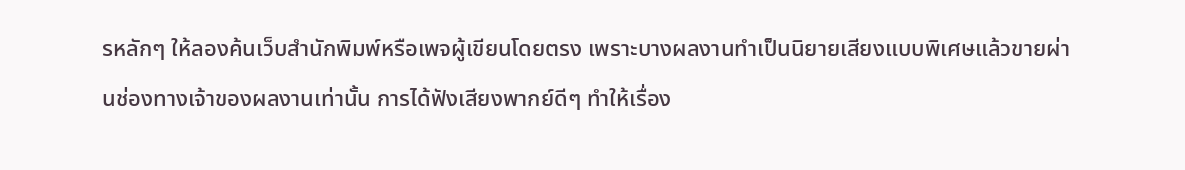รหลักๆ ให้ลองค้นเว็บสำนักพิมพ์หรือเพจผู้เขียนโดยตรง เพราะบางผลงานทำเป็นนิยายเสียงแบบพิเศษแล้วขายผ่านช่องทางเจ้าของผลงานเท่านั้น การได้ฟังเสียงพากย์ดีๆ ทำให้เรื่อง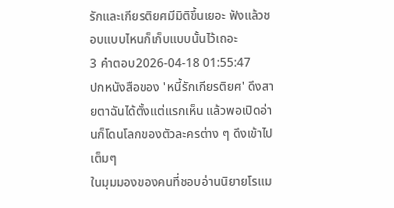รักและเกียรติยศมีมิติขึ้นเยอะ ฟังแล้วชอบแบบไหนก็เก็บแบบนั้นไว้เถอะ
3 คำตอบ2026-04-18 01:55:47
ปกหนังสือของ 'หนี้รักเกียรติยศ' ดึงสายตาฉันได้ตั้งแต่แรกเห็น แล้วพอเปิดอ่านก็โดนโลกของตัวละครต่าง ๆ ดึงเข้าไปเต็มๆ
ในมุมมองของคนที่ชอบอ่านนิยายโรแม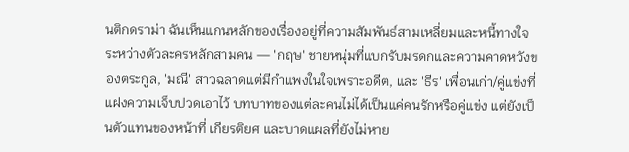นติกดราม่า ฉันเห็นแกนหลักของเรื่องอยู่ที่ความสัมพันธ์สามเหลี่ยมและหนี้ทางใจระหว่างตัวละครหลักสามคน — 'กฤษ' ชายหนุ่มที่แบกรับมรดกและความคาดหวังของตระกูล, 'มณี' สาวฉลาดแต่มีกำแพงในใจเพราะอดีต, และ 'ธีร' เพื่อนเก่า/คู่แข่งที่แฝงความเจ็บปวดเอาไว้ บทบาทของแต่ละคนไม่ได้เป็นแค่คนรักหรือคู่แข่ง แต่ยังเป็นตัวแทนของหน้าที่ เกียรติยศ และบาดแผลที่ยังไม่หาย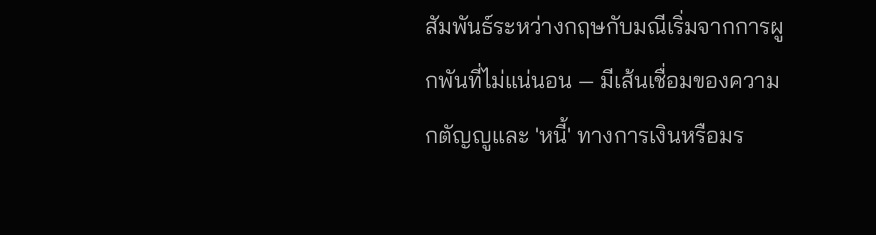สัมพันธ์ระหว่างกฤษกับมณีเริ่มจากการผูกพันที่ไม่แน่นอน — มีเส้นเชื่อมของความกตัญญูและ 'หนี้' ทางการเงินหรือมร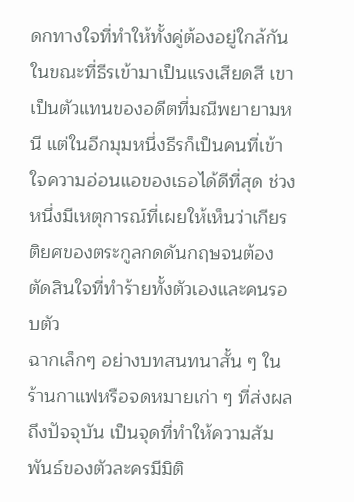ดกทางใจที่ทำให้ทั้งคู่ต้องอยู่ใกล้กัน ในขณะที่ธีรเข้ามาเป็นแรงเสียดสี เขาเป็นตัวแทนของอดีตที่มณีพยายามหนี แต่ในอีกมุมหนึ่งธีรก็เป็นคนที่เข้าใจความอ่อนแอของเธอได้ดีที่สุด ช่วงหนึ่งมีเหตุการณ์ที่เผยให้เห็นว่าเกียรติยศของตระกูลกดดันกฤษจนต้องตัดสินใจที่ทำร้ายทั้งตัวเองและคนรอบตัว
ฉากเล็กๆ อย่างบทสนทนาสั้น ๆ ในร้านกาแฟหรือจดหมายเก่า ๆ ที่ส่งผลถึงปัจจุบัน เป็นจุดที่ทำให้ความสัมพันธ์ของตัวละครมีมิติ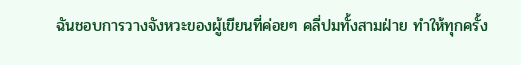ฉันชอบการวางจังหวะของผู้เขียนที่ค่อยๆ คลี่ปมทั้งสามฝ่าย ทำให้ทุกครั้ง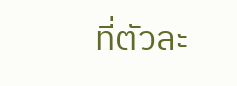ที่ตัวละ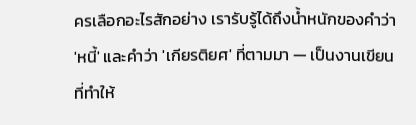ครเลือกอะไรสักอย่าง เรารับรู้ได้ถึงน้ำหนักของคำว่า 'หนี้' และคำว่า 'เกียรติยศ' ที่ตามมา — เป็นงานเขียนที่ทำให้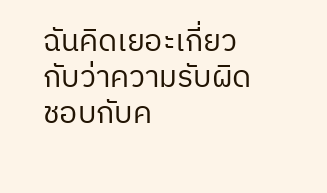ฉันคิดเยอะเกี่ยวกับว่าความรับผิดชอบกับค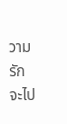วามรักจะไป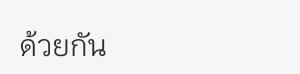ด้วยกัน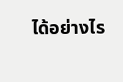ได้อย่างไร